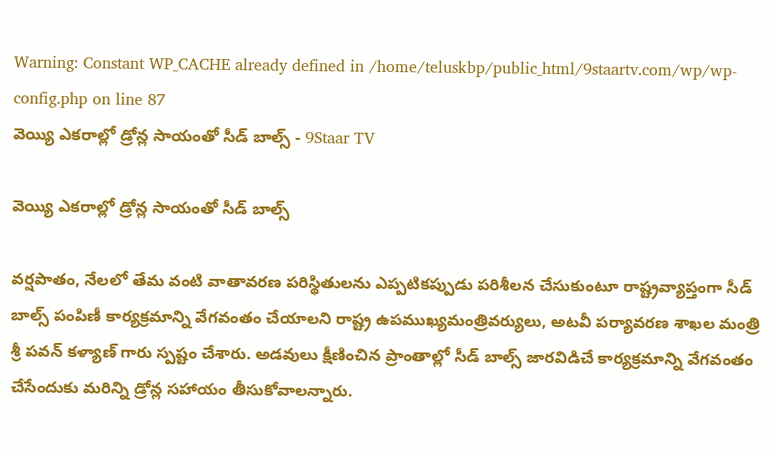Warning: Constant WP_CACHE already defined in /home/teluskbp/public_html/9staartv.com/wp/wp-config.php on line 87
వెయ్యి ఎకరాల్లో డ్రోన్ల సాయంతో సీడ్ బాల్స్ - 9Staar TV

వెయ్యి ఎకరాల్లో డ్రోన్ల సాయంతో సీడ్ బాల్స్

వర్షపాతం, నేలలో తేమ వంటి వాతావరణ పరిస్థితులను ఎప్పటికప్పుడు పరిశీలన చేసుకుంటూ రాష్ట్రవ్యాప్తంగా సీడ్ బాల్స్ పంపిణీ కార్యక్రమాన్ని వేగవంతం చేయాలని రాష్ట్ర ఉపముఖ్యమంత్రివర్యులు, అటవీ పర్యావరణ శాఖల మంత్రి శ్రీ పవన్ కళ్యాణ్ గారు స్పష్టం చేశారు. అడవులు క్షీణించిన ప్రాంతాల్లో సీడ్ బాల్స్ జారవిడిచే కార్యక్రమాన్ని వేగవంతం చేసేందుకు మరిన్ని డ్రోన్ల సహాయం తీసుకోవాలన్నారు.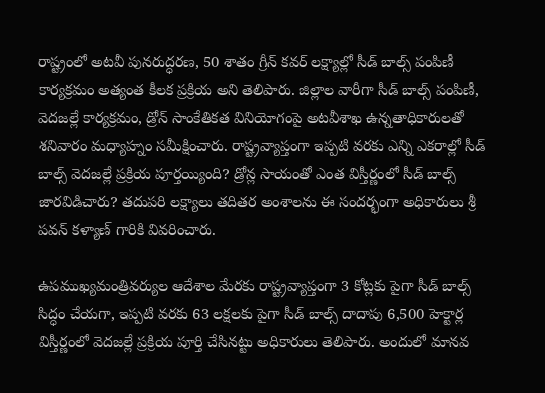రాష్ట్రంలో అటవీ పునరుద్ధరణ, 50 శాతం గ్రీన్ కవర్ లక్ష్యాల్లో సీడ్ బాల్స్ పంపిణీ కార్యక్రమం అత్యంత కీలక ప్రక్రియ అని తెలిపారు. జిల్లాల వారీగా సీడ్ బాల్స్ పంపిణీ, వెదజల్లే కార్యక్రమం, డ్రోన్ సాంకేతికత వినియోగంపై అటవీశాఖ ఉన్నతాధికారులతో శనివారం మధ్యాహ్నం సమీక్షించారు. రాష్ట్రవ్యాప్తంగా ఇప్పటి వరకు ఎన్ని ఎకరాల్లో సీడ్ బాల్స్ వెదజల్లే ప్రక్రియ పూర్తయ్యింది? డ్రోన్ల సాయంతో ఎంత విస్తీర్ణంలో సీడ్ బాల్స్ జారవిడిచారు? తదుపరి లక్ష్యాలు తదితర అంశాలను ఈ సందర్భంగా అధికారులు శ్రీ పవన్ కళ్యాణ్ గారికి వివరించారు.

ఉపముఖ్యమంత్రివర్యుల ఆదేశాల మేరకు రాష్ట్రవ్యాప్తంగా 3 కోట్లకు పైగా సీడ్ బాల్స్ సిద్ధం చేయగా, ఇప్పటి వరకు 63 లక్షలకు పైగా సీడ్ బాల్స్ దాదాపు 6,500 హెక్టార్ల విస్తీర్ణంలో వెదజల్లే ప్రక్రియ పూర్తి చేసినట్టు అధికారులు తెలిపారు. అందులో మానవ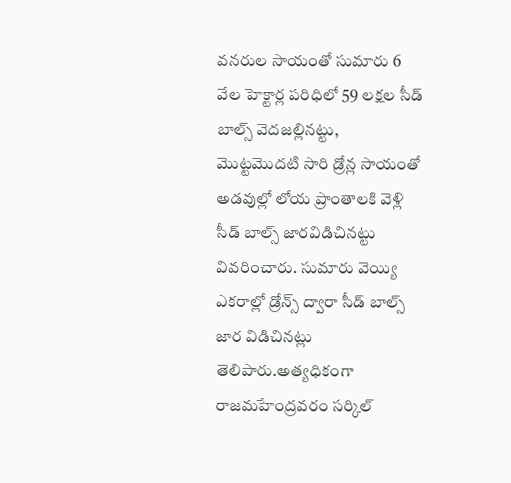వనరుల సాయంతో సుమారు 6 వేల హెక్టార్ల పరిధిలో 59 లక్షల సీడ్ బాల్స్ వెదజల్లినట్టు, మొట్టమొదటి సారి డ్రోన్ల సాయంతో అడవుల్లో లోయ ప్రాంతాలకి వెళ్లి సీడ్ బాల్స్ జారవిడిచినట్టు వివరించారు. సుమారు వెయ్యి ఎకరాల్లో డ్రోన్స్ ద్వారా సీడ్ బాల్స్ జార విడిచినట్లు తెలిపారు.అత్యధికంగా రాజమహేంద్రవరం సర్కిల్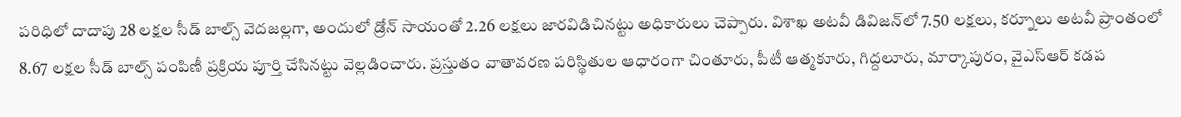పరిధిలో దాదాపు 28 లక్షల సీడ్ బాల్స్ వెదజల్లగా, అందులో డ్రోన్ సాయంతో 2.26 లక్షలు జారవిడిచినట్టు అధికారులు చెప్పారు. విశాఖ అటవీ డివిజన్‌లో 7.50 లక్షలు, కర్నూలు అటవీ ప్రాంతంలో 8.67 లక్షల సీడ్ బాల్స్ పంపిణీ ప్రక్రియ పూర్తి చేసినట్టు వెల్లడించారు. ప్రస్తుతం వాతావరణ పరిస్థితుల ఆధారంగా చింతూరు, పీటీ ఆత్మకూరు, గిద్దలూరు, మార్కాపురం, వైఎస్ఆర్ కడప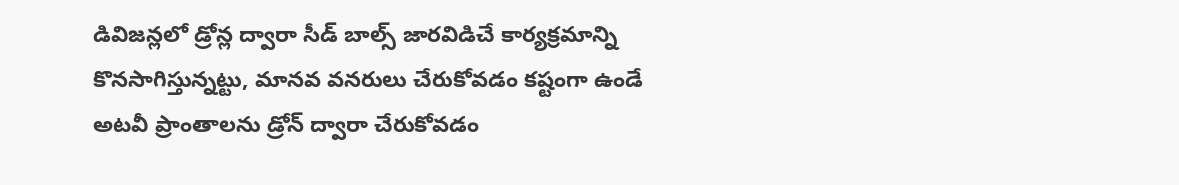డివిజన్లలో డ్రోన్ల ద్వారా సీడ్ బాల్స్ జారవిడిచే కార్యక్రమాన్ని కొనసాగిస్తున్నట్టు, మానవ వనరులు చేరుకోవడం కష్టంగా ఉండే అటవీ ప్రాంతాలను డ్రోన్ ద్వారా చేరుకోవడం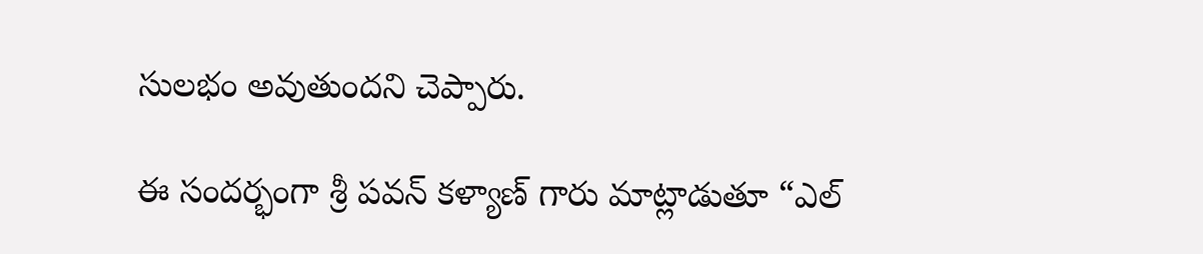సులభం అవుతుందని చెప్పారు.

ఈ సందర్భంగా శ్రీ పవన్ కళ్యాణ్ గారు మాట్లాడుతూ “ఎల్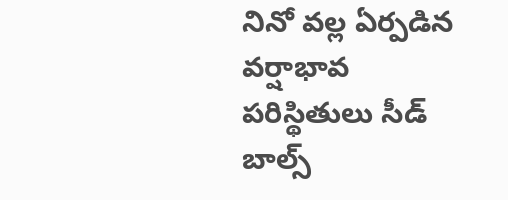నినో వల్ల ఏర్పడిన వర్షాభావ పరిస్థితులు సీడ్ బాల్స్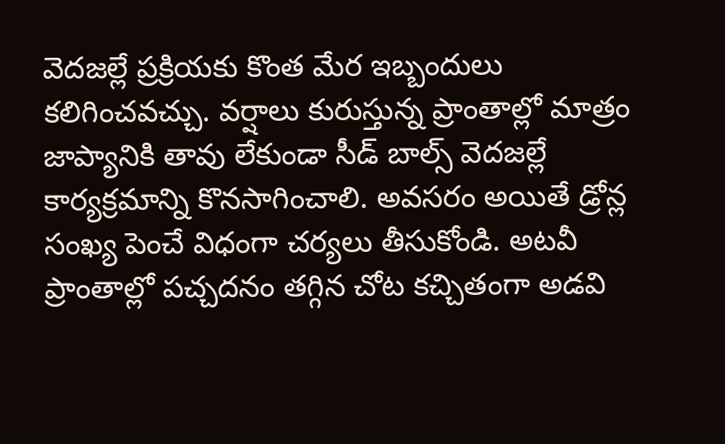వెదజల్లే ప్రక్రియకు కొంత మేర ఇబ్బందులు కలిగించవచ్చు. వర్షాలు కురుస్తున్న ప్రాంతాల్లో మాత్రం జాప్యానికి తావు లేకుండా సీడ్ బాల్స్ వెదజల్లే కార్యక్రమాన్ని కొనసాగించాలి. అవసరం అయితే డ్రోన్ల సంఖ్య పెంచే విధంగా చర్యలు తీసుకోండి. అటవీ ప్రాంతాల్లో పచ్చదనం తగ్గిన చోట కచ్చితంగా అడవి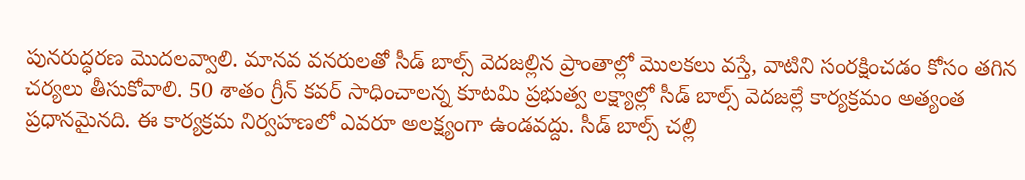పునరుద్ధరణ మొదలవ్వాలి. మానవ వనరులతో సీడ్ బాల్స్ వెదజల్లిన ప్రాంతాల్లో మొలకలు వస్తే, వాటిని సంరక్షించడం కోసం తగిన చర్యలు తీసుకోవాలి. 50 శాతం గ్రీన్ కవర్ సాధించాలన్న కూటమి ప్రభుత్వ లక్ష్యాల్లో సీడ్ బాల్స్ వెదజల్లే కార్యక్రమం అత్యంత ప్రధానమైనది. ఈ కార్యక్రమ నిర్వహణలో ఎవరూ అలక్ష్యంగా ఉండవద్దు. సీడ్ బాల్స్ చల్లి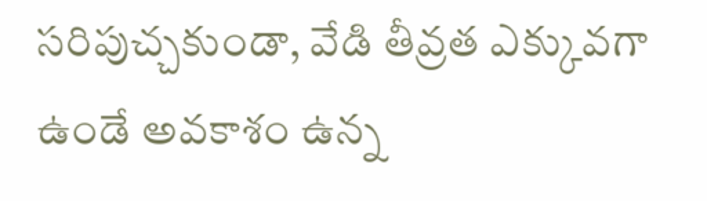సరిపుచ్చకుండా, వేడి తీవ్రత ఎక్కువగా ఉండే అవకాశం ఉన్న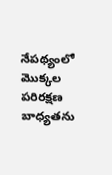నేపథ్యంలో మొక్కల పరిరక్షణ బాధ్యతను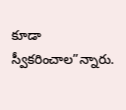కూడా స్వీకరించాల”న్నారు.